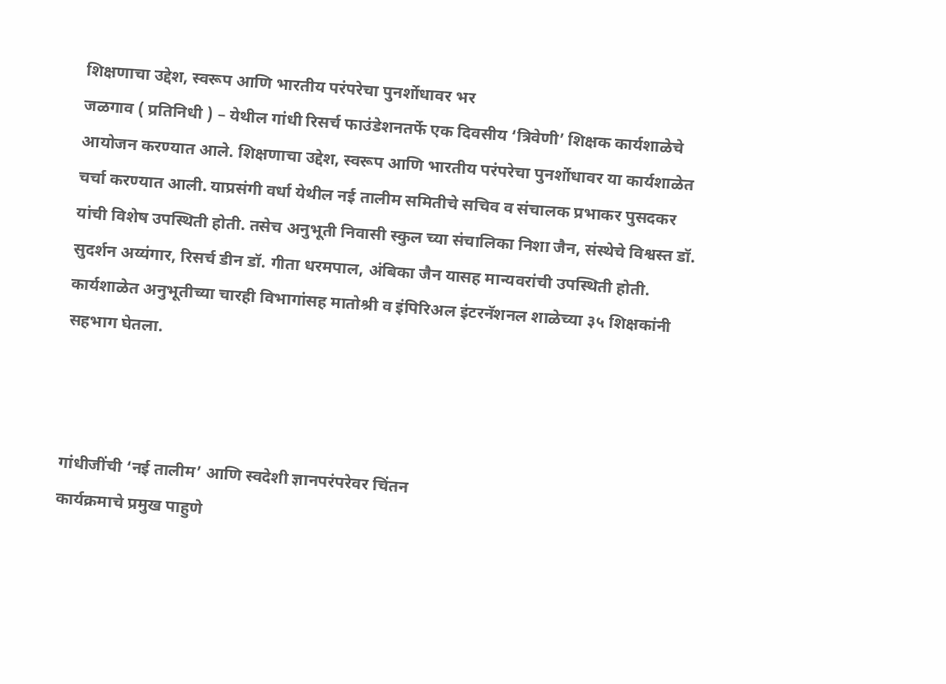शिक्षणाचा उद्देश, स्वरूप आणि भारतीय परंपरेचा पुनर्शोधावर भर
जळगाव ( प्रतिनिधी ) – येथील गांधी रिसर्च फाउंडेशनतर्फे एक दिवसीय ‘त्रिवेणी’ शिक्षक कार्यशाळेचे आयोजन करण्यात आले. शिक्षणाचा उद्देश, स्वरूप आणि भारतीय परंपरेचा पुनर्शोधावर या कार्यशाळेत चर्चा करण्यात आली. याप्रसंगी वर्धा येथील नई तालीम समितीचे सचिव व संचालक प्रभाकर पुसदकर यांची विशेष उपस्थिती होती. तसेच अनुभूती निवासी स्कुल च्या संचालिका निशा जैन, संस्थेचे विश्वस्त डॉ. सुदर्शन अय्यंगार, रिसर्च डीन डॉ. गीता धरमपाल, अंबिका जैन यासह मान्यवरांची उपस्थिती होती. कार्यशाळेत अनुभूतीच्या चारही विभागांसह मातोश्री व इंपिरिअल इंटरनॅशनल शाळेच्या ३५ शिक्षकांनी सहभाग घेतला.



गांधीजींची ‘नई तालीम’ आणि स्वदेशी ज्ञानपरंपरेवर चिंतन
कार्यक्रमाचे प्रमुख पाहुणे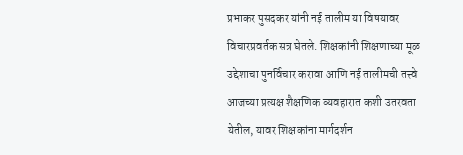प्रभाकर पुसदकर यांनी नई तालीम या विषयावर विचारप्रवर्तक सत्र घेतले. शिक्षकांनी शिक्षणाच्या मूळ उद्देशाचा पुनर्विचार करावा आणि नई तालीमची तत्त्वे आजच्या प्रत्यक्ष शैक्षणिक व्यवहारात कशी उतरवता येतील, यावर शिक्षकांना मार्गदर्शन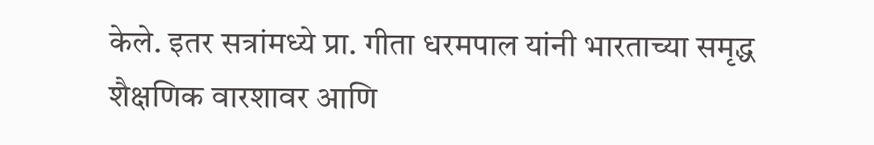केले. इतर सत्रांमध्ये प्रा. गीता धरमपाल यांनी भारताच्या समृद्ध शैक्षणिक वारशावर आणि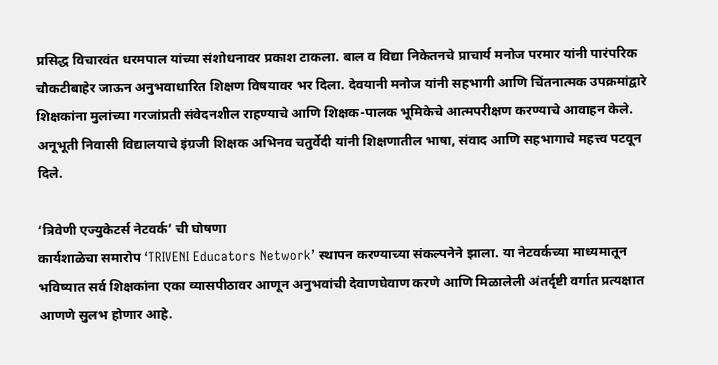प्रसिद्ध विचारवंत धरमपाल यांच्या संशोधनावर प्रकाश टाकला. बाल व विद्या निकेतनचे प्राचार्य मनोज परमार यांनी पारंपरिक चौकटीबाहेर जाऊन अनुभवाधारित शिक्षण विषयावर भर दिला. देवयानी मनोज यांनी सहभागी आणि चिंतनात्मक उपक्रमांद्वारे शिक्षकांना मुलांच्या गरजांप्रती संवेदनशील राहण्याचे आणि शिक्षक-पालक भूमिकेचे आत्मपरीक्षण करण्याचे आवाहन केले. अनूभूती निवासी विद्यालयाचे इंग्रजी शिक्षक अभिनव चतुर्वेदी यांनी शिक्षणातील भाषा, संवाद आणि सहभागाचे महत्त्व पटवून दिले.

‘त्रिवेणी एज्युकेटर्स नेटवर्क’ ची घोषणा
कार्यशाळेचा समारोप ‘TRIVENI Educators Network’ स्थापन करण्याच्या संकल्पनेने झाला. या नेटवर्कच्या माध्यमातून भविष्यात सर्व शिक्षकांना एका व्यासपीठावर आणून अनुभवांची देवाणघेवाण करणे आणि मिळालेली अंतर्दृष्टी वर्गात प्रत्यक्षात आणणे सुलभ होणार आहे.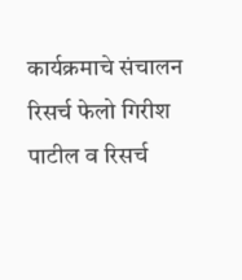कार्यक्रमाचे संचालन रिसर्च फेलो गिरीश पाटील व रिसर्च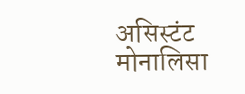असिस्टंट मोनालिसा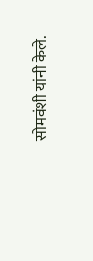सोमवंशी यांनी केले.